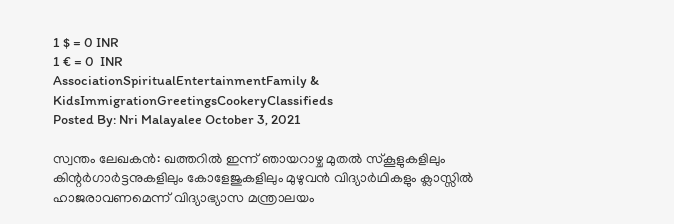1 $ = 0 INR
1 € = 0  INR
AssociationSpiritualEntertainmentFamily & KidsImmigrationGreetingsCookeryClassifieds
Posted By: Nri Malayalee October 3, 2021

സ്വന്തം ലേഖകൻ: ഖത്തറില്‍ ഇന്ന് ഞായറാഴ്ച മുതല്‍ സ്‌കൂളുകളിലും കിന്റര്‍ഗാര്‍ട്ടനുകളിലും കോളേജുകളിലും മുഴുവന്‍ വിദ്യാര്‍ഥികളും ക്ലാസ്സില്‍ ഹാജരാവണമെന്ന് വിദ്യാഭ്യാസ മന്ത്രാലയം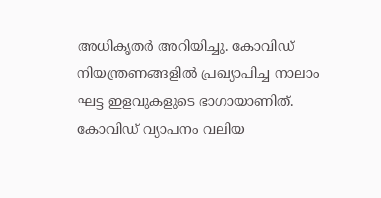അധികൃതര്‍ അറിയിച്ചു. കോവിഡ് നിയന്ത്രണങ്ങളില്‍ പ്രഖ്യാപിച്ച നാലാം ഘട്ട ഇളവുകളുടെ ഭാഗായാണിത്. കോവിഡ് വ്യാപനം വലിയ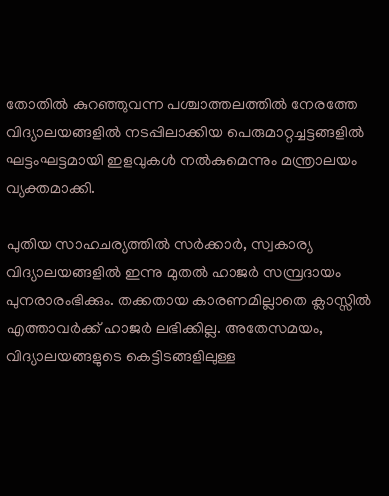തോതില്‍ കുറഞ്ഞുവന്ന പശ്ചാത്തലത്തില്‍ നേരത്തേ വിദ്യാലയങ്ങളില്‍ നടപ്പിലാക്കിയ പെരുമാറ്റച്ചട്ടങ്ങളില്‍ ഘട്ടംഘട്ടമായി ഇളവുകള്‍ നല്‍കുമെന്നും മന്ത്രാലയം വ്യക്തമാക്കി.

പുതിയ സാഹചര്യത്തില്‍ സര്‍ക്കാര്‍, സ്വകാര്യ വിദ്യാലയങ്ങളില്‍ ഇന്നു മുതല്‍ ഹാജര്‍ സമ്പ്രദായം പുനരാരംഭിക്കും. തക്കതായ കാരണമില്ലാതെ ക്ലാസ്സില്‍ എത്താവര്‍ക്ക് ഹാജര്‍ ലഭിക്കില്ല. അതേസമയം, വിദ്യാലയങ്ങളുടെ കെട്ടിടങ്ങളിലുള്ള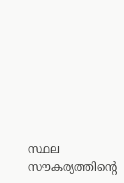സ്ഥല സൗകര്യത്തിന്റെ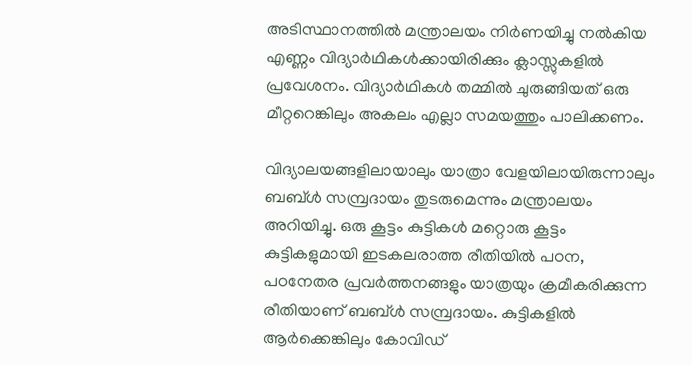അടിസ്ഥാനത്തില്‍ മന്ത്രാലയം നിര്‍ണയിച്ചു നല്‍കിയ എണ്ണം വിദ്യാര്‍ഥികള്‍ക്കായിരിക്കും ക്ലാസ്സുകളില്‍ പ്രവേശനം. വിദ്യാര്‍ഥികള്‍ തമ്മില്‍ ചുരുങ്ങിയത് ഒരു മീറ്ററെങ്കിലും അകലം എല്ലാ സമയത്തും പാലിക്കണം.

വിദ്യാലയങ്ങളിലായാലും യാത്രാ വേളയിലായിരുന്നാലും ബബ്ള്‍ സമ്പ്രദായം തുടരുമെന്നും മന്ത്രാലയം അറിയിച്ചു. ഒരു കൂട്ടം കുട്ടികള്‍ മറ്റൊരു കൂട്ടം കുട്ടികളുമായി ഇടകലരാത്ത രീതിയില്‍ പഠന, പഠനേതര പ്രവര്‍ത്തനങ്ങളും യാത്രയും ക്രമീകരിക്കുന്ന രീതിയാണ് ബബ്ള്‍ സമ്പ്രദായം. കുട്ടികളില്‍ ആര്‍ക്കെങ്കിലും കോവിഡ്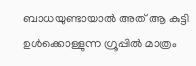ബാധയുണ്ടായാല്‍ അത് ആ കുട്ടി ഉള്‍ക്കൊള്ളുന്ന ഗ്രൂപ്പില്‍ മാത്രം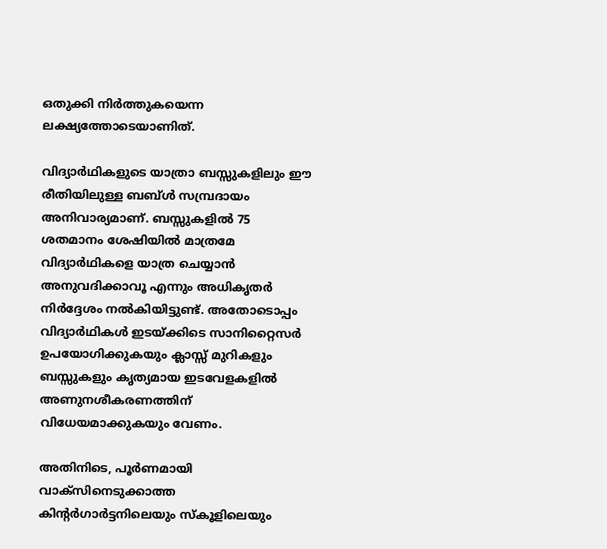ഒതുക്കി നിര്‍ത്തുകയെന്ന ലക്ഷ്യത്തോടെയാണിത്.

വിദ്യാര്‍ഥികളുടെ യാത്രാ ബസ്സുകളിലും ഈ രീതിയിലുള്ള ബബ്ള്‍ സമ്പ്രദായം അനിവാര്യമാണ്. ബസ്സുകളില്‍ 75 ശതമാനം ശേഷിയില്‍ മാത്രമേ വിദ്യാര്‍ഥികളെ യാത്ര ചെയ്യാന്‍ അനുവദിക്കാവൂ എന്നും അധികൃതര്‍ നിര്‍ദ്ദേശം നല്‍കിയിട്ടുണ്ട്. അതോടൊപ്പം വിദ്യാര്‍ഥികള്‍ ഇടയ്ക്കിടെ സാനിറ്റൈസര്‍ ഉപയോഗിക്കുകയും ക്ലാസ്സ് മുറികളും ബസ്സുകളും കൃത്യമായ ഇടവേളകളില്‍ അണുനശീകരണത്തിന് വിധേയമാക്കുകയും വേണം.

അതിനിടെ, പൂര്‍ണമായി വാക്‌സിനെടുക്കാത്ത കിന്റര്‍ഗാര്‍ട്ടനിലെയും സ്‌കൂളിലെയും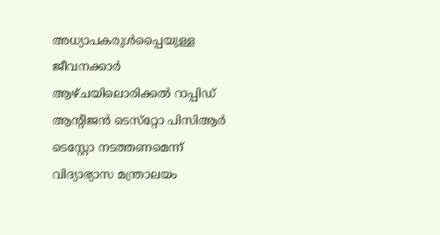അധ്യാപകരുള്‍പ്പൈയുള്ള ജീവനക്കാര്‍ ആഴ്ചയിലൊരിക്കല്‍ റാപ്പിഡ് ആന്റിജന്‍ ടെസ്‌റ്റോ പിസിആര്‍ ടെസ്റ്റോ നടത്തണമെന്ന് വിദ്യാഭ്യാസ മന്ത്രാലയം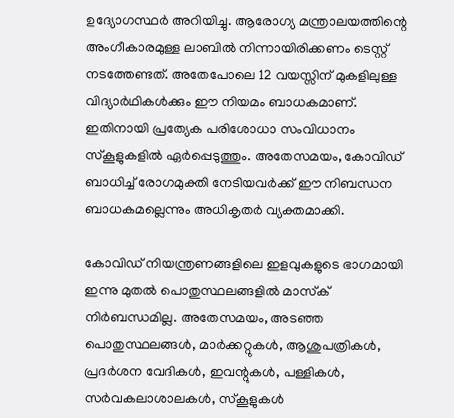ഉദ്യോഗസ്ഥര്‍ അറിയിച്ചു. ആരോഗ്യ മന്ത്രാലയത്തിന്റെ അംഗീകാരമുള്ള ലാബില്‍ നിന്നായിരിക്കണം ടെസ്റ്റ് നടത്തേണ്ടത്. അതേപോലെ 12 വയസ്സിന് മുകളിലുള്ള വിദ്യാര്‍ഥികള്‍ക്കും ഈ നിയമം ബാധകമാണ്. ഇതിനായി പ്രത്യേക പരിശോധാ സംവിധാനം സ്‌കൂളുകളില്‍ ഏര്‍പ്പെടുത്തും. അതേസമയം, കോവിഡ് ബാധിച്ച് രോഗമുക്തി നേടിയവര്‍ക്ക് ഈ നിബന്ധന ബാധകമല്ലെന്നും അധികൃതര്‍ വ്യക്തമാക്കി.

കോവിഡ് നിയന്ത്രണങ്ങളിലെ ഇളവുകളുടെ ഭാഗമായി ഇന്നു മുതല്‍ പൊതുസ്ഥലങ്ങളില്‍ മാസ്‌ക് നിര്‍ബന്ധമില്ല. അതേസമയം, അടഞ്ഞ പൊതുസ്ഥലങ്ങള്‍, മാര്‍ക്കറ്റുകള്‍, ആശുപത്രികള്‍, പ്രദര്‍ശന വേദികള്‍, ഇവന്റുകള്‍, പള്ളികള്‍, സര്‍വകലാശാലകള്‍, സ്‌കൂളുകള്‍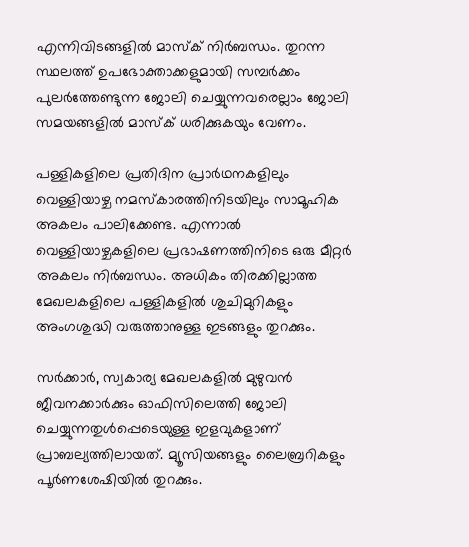എന്നിവിടങ്ങളില്‍ മാസ്‌ക് നിര്‍ബന്ധം. തുറന്ന സ്ഥലത്ത് ഉപഭോക്താക്കളുമായി സമ്പര്‍ക്കം പുലര്‍ത്തേണ്ടുന്ന ജോലി ചെയ്യുന്നവരെല്ലാം ജോലി സമയങ്ങളില്‍ മാസ്‌ക് ധരിക്കുകയും വേണം.

പള്ളികളിലെ പ്രതിദിന പ്രാർഥനകളിലും വെള്ളിയാഴ്ച നമസ്‌കാരത്തിനിടയിലും സാമൂഹിക അകലം പാലിക്കേണ്ട. എന്നാല്‍ വെള്ളിയാഴ്ചകളിലെ പ്രഭാഷണത്തിനിടെ ഒരു മീറ്റര്‍ അകലം നിര്‍ബന്ധം. അധികം തിരക്കില്ലാത്ത മേഖലകളിലെ പള്ളികളില്‍ ശുചിമുറികളും അംഗശുദ്ധി വരുത്താനുള്ള ഇടങ്ങളും തുറക്കും.

സര്‍ക്കാര്‍, സ്വകാര്യ മേഖലകളില്‍ മുഴുവന്‍ ജീവനക്കാര്‍ക്കും ഓഫിസിലെത്തി ജോലി ചെയ്യുന്നതുള്‍പ്പെടെയുള്ള ഇളവുകളാണ് പ്രാബല്യത്തിലായത്. മ്യൂസിയങ്ങളും ലൈബ്രറികളും പൂര്‍ണശേഷിയില്‍ തുറക്കും.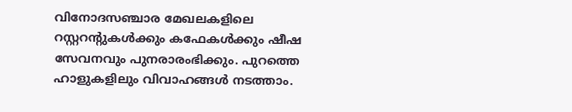വിനോദസഞ്ചാര മേഖലകളിലെ റസ്റ്ററന്റുകള്‍ക്കും കഫേകള്‍ക്കും ഷീഷ സേവനവും പുനരാരംഭിക്കും. പുറത്തെ ഹാളുകളിലും വിവാഹങ്ങള്‍ നടത്താം.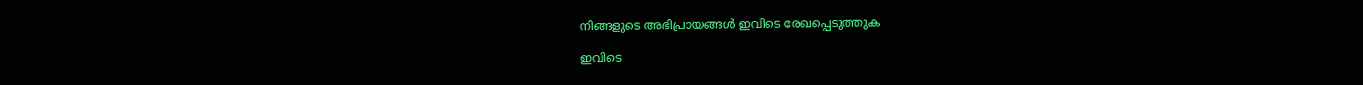നിങ്ങളുടെ അഭിപ്രായങ്ങള്‍ ഇവിടെ രേഖപ്പെടുത്തുക

ഇവിടെ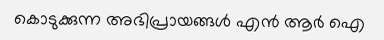കൊടുക്കുന്ന അഭിപ്രായങ്ങള്‍ എന്‍ ആര്‍ ഐ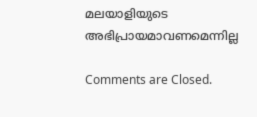മലയാളിയുടെ അഭിപ്രായമാവണമെന്നില്ല

Comments are Closed.